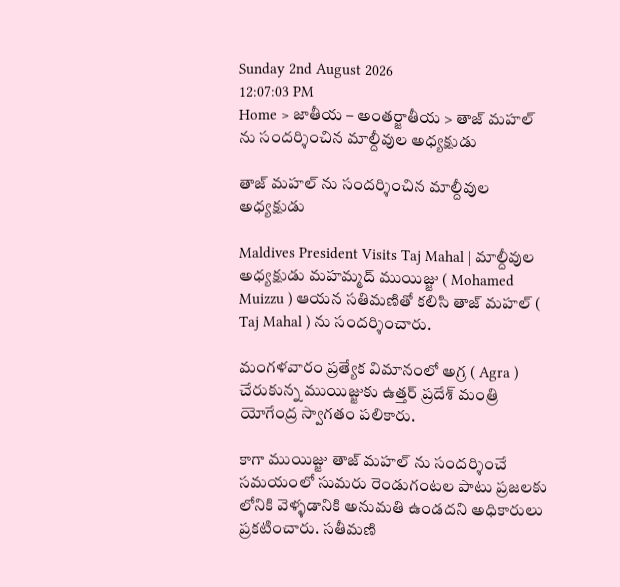Sunday 2nd August 2026
12:07:03 PM
Home > జాతీయ – అంతర్జాతీయ > తాజ్ మహల్ ను సందర్శించిన మాల్దీవుల అధ్యక్షుడు

తాజ్ మహల్ ను సందర్శించిన మాల్దీవుల అధ్యక్షుడు

Maldives President Visits Taj Mahal | మాల్దీవుల అధ్యక్షుడు మహమ్మద్ ముయిజ్జు ( Mohamed Muizzu ) ఆయన సతిమణితో కలిసి తాజ్ మహల్ ( Taj Mahal ) ను సందర్శించారు.

మంగళవారం ప్రత్యేక విమానంలో అగ్ర ( Agra ) చేరుకున్న ముయిజ్జుకు ఉత్తర్ ప్రదేశ్ మంత్రి యోగేంద్ర స్వాగతం పలికారు.

కాగా ముయిజ్జు తాజ్ మహల్ ను సందర్శించే సమయంలో సుమరు రెండుగంటల పాటు ప్రజలకు లోనికి వెళ్ళడానికి అనుమతి ఉండదని అధికారులు ప్రకటించారు. సతీమణి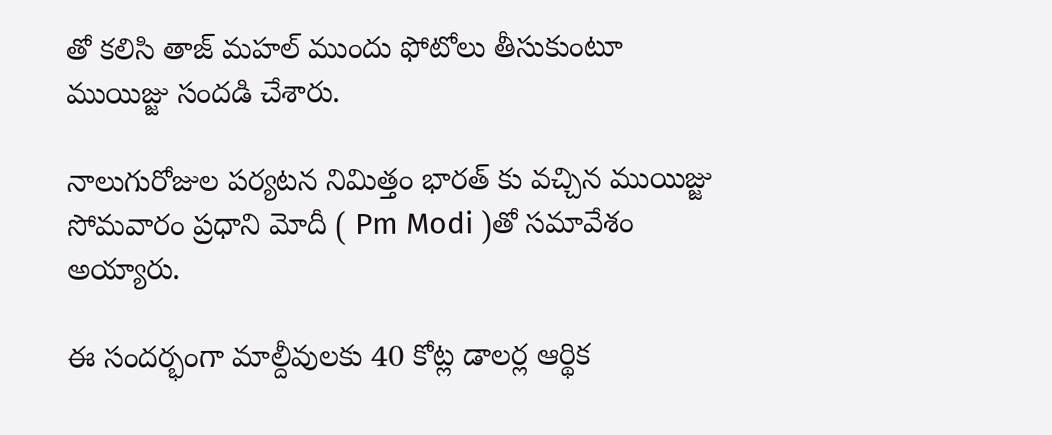తో కలిసి తాజ్ మహల్ ముందు ఫోటోలు తీసుకుంటూ ముయిజ్జు సందడి చేశారు.

నాలుగురోజుల పర్యటన నిమిత్తం భారత్ కు వచ్చిన ముయిజ్జు సోమవారం ప్రధాని మోదీ ( Pm Modi )తో సమావేశం అయ్యారు.

ఈ సందర్భంగా మాల్దీవులకు 40 కోట్ల డాలర్ల ఆర్థిక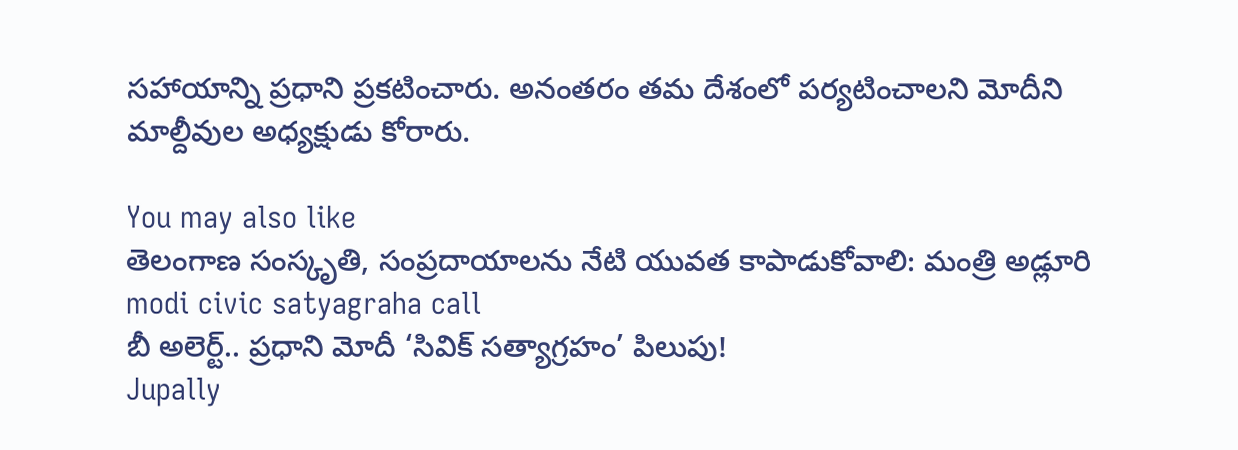సహాయాన్ని ప్రధాని ప్రకటించారు. అనంతరం తమ దేశంలో పర్యటించాలని మోదీని మాల్దీవుల అధ్యక్షుడు కోరారు.

You may also like
తెలంగాణ సంస్కృతి, సంప్రదాయాలను నేటి యువత కాపాడుకోవాలి: మంత్రి అడ్లూరి
modi civic satyagraha call
బీ అలెర్ట్.. ప్రధాని మోదీ ‘సివిక్ సత్యాగ్రహం’ పిలుపు!
Jupally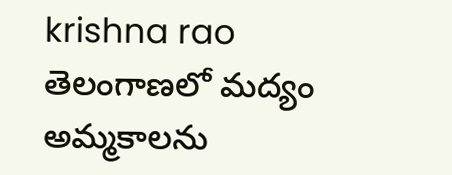krishna rao
తెలంగాణలో మ‌ద్యం అమ్మ‌కాల‌ను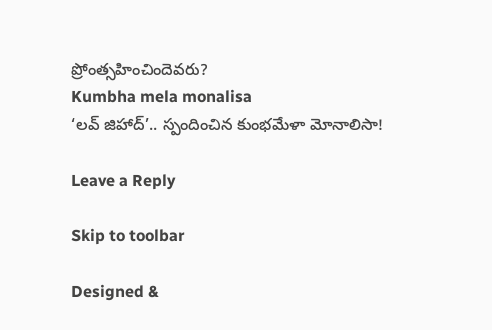ప్రోంత్స‌హించిందెవ‌రు?
Kumbha mela monalisa
‘లవ్ జిహాద్’.. స్పందించిన కుంభమేళా మోనాలిసా!

Leave a Reply

Skip to toolbar

Designed &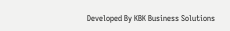Developed By KBK Business Solutions